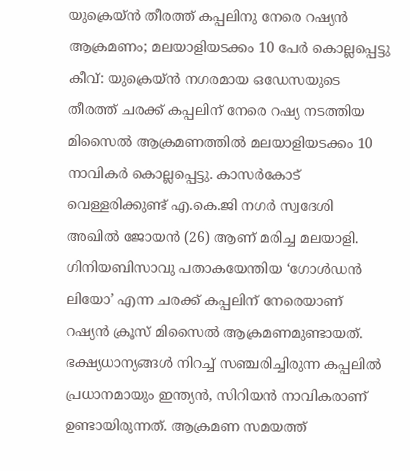യുക്രെയ്ൻ തീരത്ത് കപ്പലിനു നേരെ റഷ്യൻ ആക്രമണം; മലയാളിയടക്കം 10 പേർ കൊല്ലപ്പെട്ടു
കീവ്: യുക്രെയ്ൻ നഗരമായ ഒഡേസയുടെ തീരത്ത് ചരക്ക് കപ്പലിന് നേരെ റഷ്യ നടത്തിയ മിസൈൽ ആക്രമണത്തിൽ മലയാളിയടക്കം 10 നാവികർ കൊല്ലപ്പെട്ടു. കാസർകോട് വെള്ളരിക്കുണ്ട് എ.കെ.ജി നഗർ സ്വദേശി അഖിൽ ജോയൻ (26) ആണ് മരിച്ച മലയാളി. ഗിനിയബിസാവു പതാകയേന്തിയ ‘ഗോൾഡൻ ലിയോ’ എന്ന ചരക്ക് കപ്പലിന് നേരെയാണ് റഷ്യൻ ക്രൂസ് മിസൈൽ ആക്രമണമുണ്ടായത്. ഭക്ഷ്യധാന്യങ്ങൾ നിറച്ച് സഞ്ചരിച്ചിരുന്ന കപ്പലിൽ പ്രധാനമായും ഇന്ത്യൻ, സിറിയൻ നാവികരാണ് ഉണ്ടായിരുന്നത്. ആക്രമണ സമയത്ത്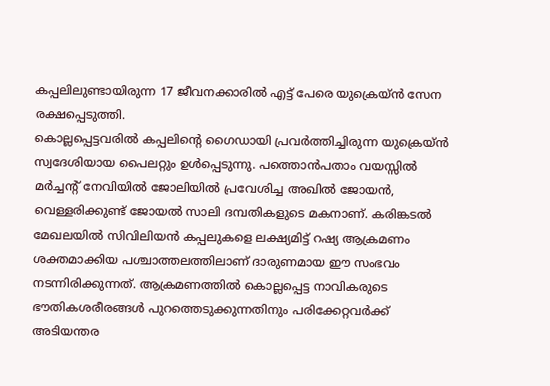കപ്പലിലുണ്ടായിരുന്ന 17 ജീവനക്കാരിൽ എട്ട് പേരെ യുക്രെയ്ൻ സേന രക്ഷപ്പെടുത്തി.
കൊല്ലപ്പെട്ടവരിൽ കപ്പലിന്റെ ഗൈഡായി പ്രവർത്തിച്ചിരുന്ന യുക്രെയ്ൻ സ്വദേശിയായ പൈലറ്റും ഉൾപ്പെടുന്നു. പത്തൊൻപതാം വയസ്സിൽ മർച്ചന്റ് നേവിയിൽ ജോലിയിൽ പ്രവേശിച്ച അഖിൽ ജോയൻ, വെള്ളരിക്കുണ്ട് ജോയൽ സാലി ദമ്പതികളുടെ മകനാണ്. കരിങ്കടൽ മേഖലയിൽ സിവിലിയൻ കപ്പലുകളെ ലക്ഷ്യമിട്ട് റഷ്യ ആക്രമണം ശക്തമാക്കിയ പശ്ചാത്തലത്തിലാണ് ദാരുണമായ ഈ സംഭവം നടന്നിരിക്കുന്നത്. ആക്രമണത്തിൽ കൊല്ലപ്പെട്ട നാവികരുടെ ഭൗതികശരീരങ്ങൾ പുറത്തെടുക്കുന്നതിനും പരിക്കേറ്റവർക്ക് അടിയന്തര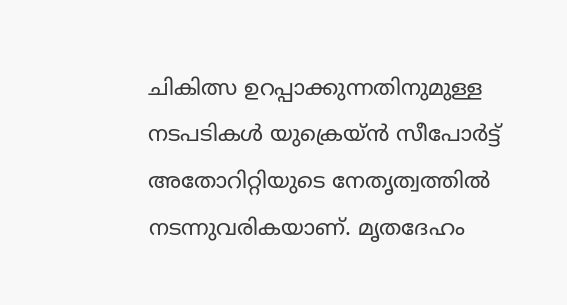ചികിത്സ ഉറപ്പാക്കുന്നതിനുമുള്ള നടപടികൾ യുക്രെയ്ൻ സീപോർട്ട് അതോറിറ്റിയുടെ നേതൃത്വത്തിൽ നടന്നുവരികയാണ്. മൃതദേഹം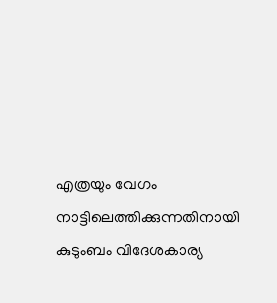എത്രയും വേഗം നാട്ടിലെത്തിക്കുന്നതിനായി കുടുംബം വിദേശകാര്യ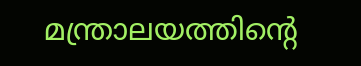മന്ത്രാലയത്തിന്റെ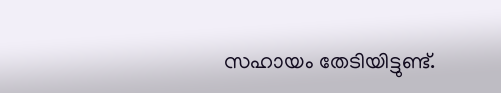സഹായം തേടിയിട്ടുണ്ട്.